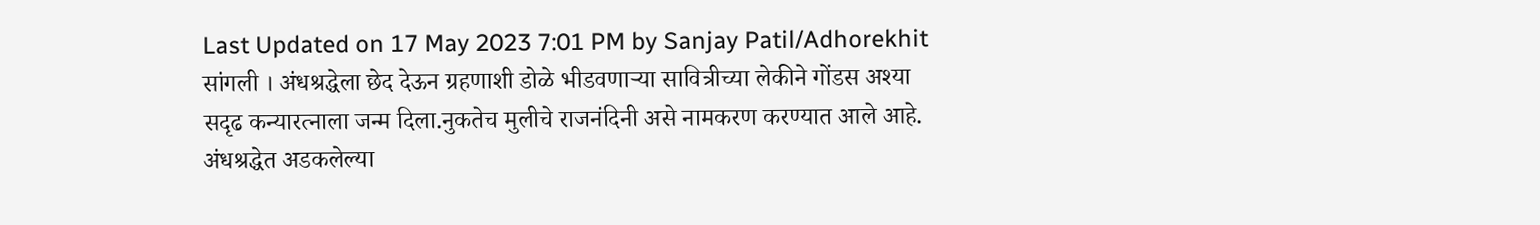Last Updated on 17 May 2023 7:01 PM by Sanjay Patil/Adhorekhit
सांगली । अंधश्रद्धेला छेद देऊन ग्रहणाशी डोळे भीडवणाऱ्या सावित्रीच्या लेकीने गोंडस अश्या सदृढ कन्यारत्नाला जन्म दिला.नुकतेच मुलीचे राजनंदिनी असे नामकरण करण्यात आले आहे.
अंधश्रद्धेत अडकलेल्या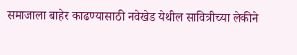समाजाला बाहेर काढण्यासाठी नवेखेड येथील सावित्रीच्या लेकीने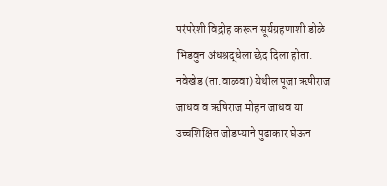परंपरेशी विद्रोह करून सूर्यग्रहणाशी डोळे भिडवुन अंधश्रद्धेला छेद दिला होता.
नवेखेड (ता.वाळवा) येथील पूजा ऋषीराज जाधव व ऋषिराज मोहन जाधव या उच्चशिक्षित जोडप्याने पुढाकार घेऊन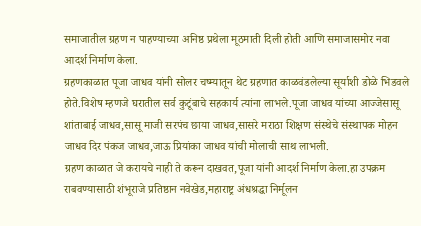समाजातील ग्रहण न पाहण्याच्या अनिष्ठ प्रथेला मूठमाती दिली होती आणि समाजासमोर नवा आदर्श निर्माण केला.
ग्रहणकाळात पूजा जाधव यांनी सोलर चष्म्यातून थेट ग्रहणात काळवंडलेल्या सूर्याशी डोळे भिडवले होते.विशेष म्हणजे घरातील सर्व कुटूंबाचे सहकार्य त्यांना लाभले.पूजा जाधव यांच्या आज्जेसासू शांताबाई जाधव,सासू माजी सरपंच छाया जाधव,सासरे मराठा शिक्षण संस्थेचे संस्थापक मोहन जाधव दिर पंकज जाधव,जाऊ प्रियांका जाधव यांची मोलाची साथ लाभली.
ग्रहण काळात जे करायचे नाही ते करून दाखवत,पूजा यांनी आदर्श निर्माण केला.हा उपक्रम राबवण्यासाठी शंभूराजे प्रतिष्ठान नवेखेड,महाराष्ट्र अंधश्रद्धा निर्मूलन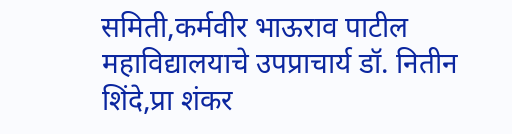समिती,कर्मवीर भाऊराव पाटील महाविद्यालयाचे उपप्राचार्य डॉ. नितीन शिंदे,प्रा शंकर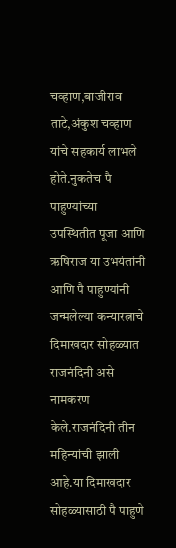चव्हाण,बाजीराव ताटे,अंकुश चव्हाण यांचे सहकार्य लाभले होते.नुकतेच पै पाहुण्यांच्या उपस्थितीत पूजा आणि ऋषिराज या उभयंतांनी आणि पै पाहुण्यांनी जन्मलेल्या कन्यारत्नाचे दिमाखदार सोहळ्यात राजनंदिनी असे नामकरण केले.राजनंदिनी तीन महिन्यांची झाली आहे.या दिमाखदार सोहळ्यासाठी पै पाहुणे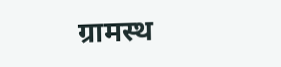ग्रामस्थ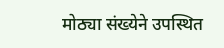मोठ्या संख्येने उपस्थित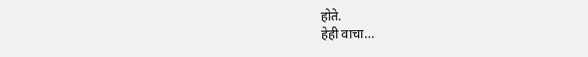होते.
हेही वाचा…